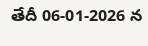తేదీ 06-01-2026 న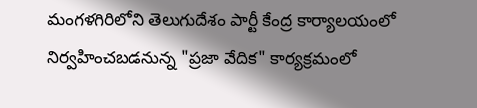మంగళగిరిలోని తెలుగుదేశం పార్టీ కేంద్ర కార్యాలయంలో నిర్వహించబడనున్న "ప్రజా వేదిక" కార్యక్రమంలో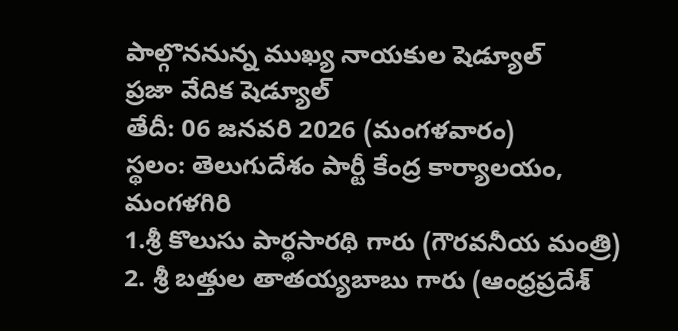పాల్గొననున్న ముఖ్య నాయకుల షెడ్యూల్
ప్రజా వేదిక షెడ్యూల్
తేదీ: 06 జనవరి 2026 (మంగళవారం)
స్థలం: తెలుగుదేశం పార్టీ కేంద్ర కార్యాలయం, మంగళగిరి
1.శ్రీ కొలుసు పార్థసారథి గారు (గౌరవనీయ మంత్రి)
2. శ్రీ బత్తుల తాతయ్యబాబు గారు (ఆంధ్రప్రదేశ్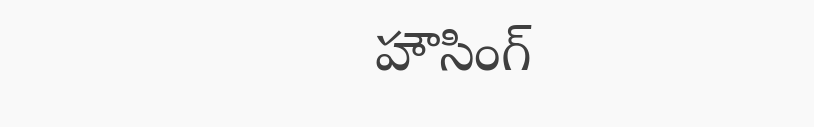హౌసింగ్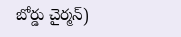బోర్డు చైర్మన్)